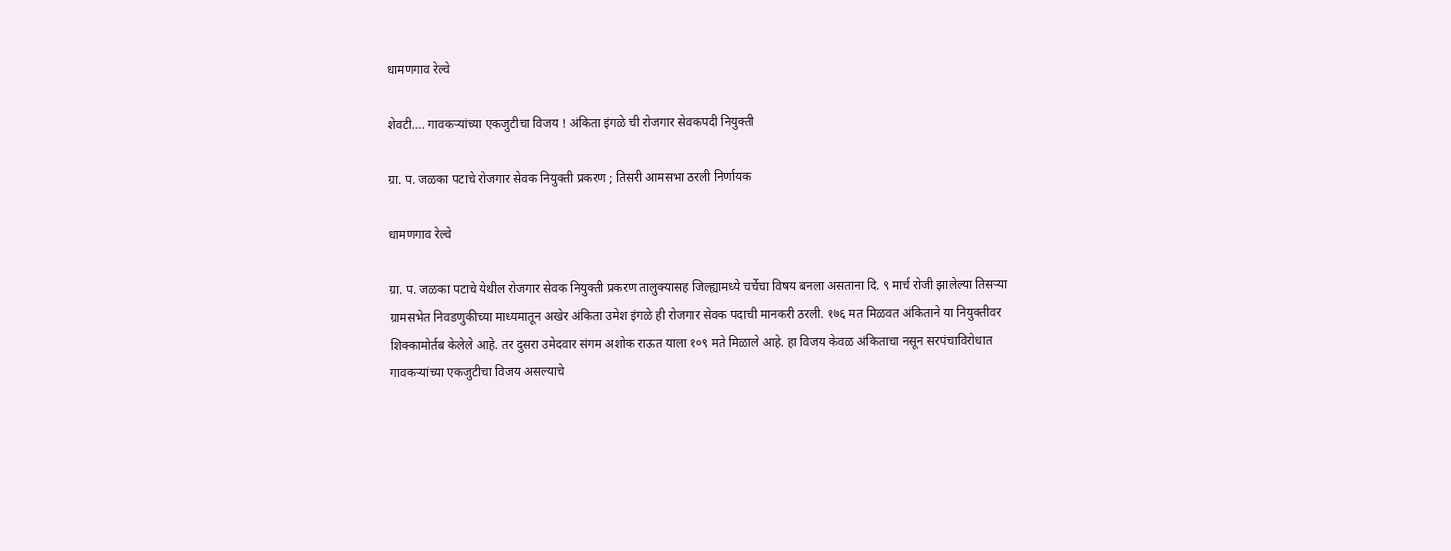धामणगाव रेल्वे

शेवटी…. गावकऱ्यांच्या एकजुटीचा विजय ! अंकिता इंगळे ची रोजगार सेवकपदी नियुक्ती

ग्रा. प. जळका पटाचे रोजगार सेवक नियुक्ती प्रकरण ; तिसरी आमसभा ठरली निर्णायक

धामणगाव रेल्वे

ग्रा. प. जळका पटाचे येथील रोजगार सेवक नियुक्ती प्रकरण तालुक्यासह जिल्ह्यामध्ये चर्चेचा विषय बनला असताना दि. ९ मार्च रोजी झालेल्या तिसऱ्या ग्रामसभेत निवडणुकीच्या माध्यमातून अखेर अंकिता उमेश इंगळे ही रोजगार सेवक पदाची मानकरी ठरली. १७६ मत मिळवत अंकिताने या नियुक्तीवर शिक्कामोर्तब केलेले आहे. तर दुसरा उमेदवार संगम अशोक राऊत याला १०९ मते मिळाले आहे. हा विजय केवळ अंकिताचा नसून सरपंचाविरोधात गावकऱ्यांच्या एकजुटीचा विजय असल्याचे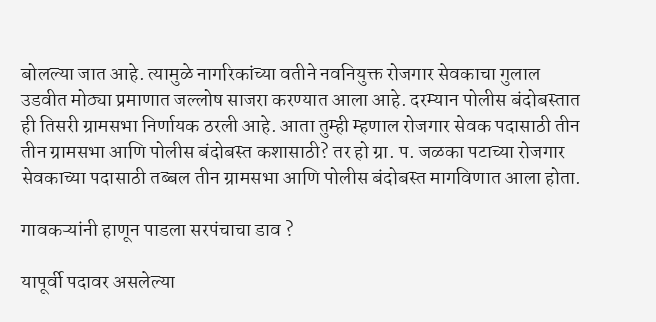बोलल्या जात आहे. त्यामुळे नागरिकांच्या वतीने नवनियुक्त रोजगार सेवकाचा गुलाल उडवीत मोठ्या प्रमाणात जल्लोष साजरा करण्यात आला आहे. दरम्यान पोलीस बंदोबस्तात ही तिसरी ग्रामसभा निर्णायक ठरली आहे. आता तुम्ही म्हणाल रोजगार सेवक पदासाठी तीन तीन ग्रामसभा आणि पोलीस बंदोबस्त कशासाठी? तर हो ग्रा. प. जळका पटाच्या रोजगार सेवकाच्या पदासाठी तब्बल तीन ग्रामसभा आणि पोलीस बंदोबस्त मागविणात आला होता.

गावकऱ्यांनी हाणून पाडला सरपंचाचा डाव ?

यापूर्वी पदावर असलेल्या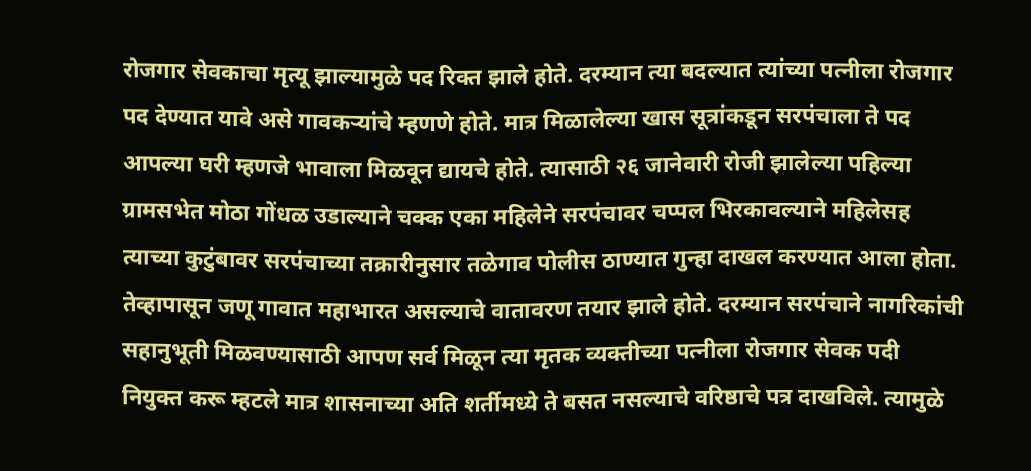रोजगार सेवकाचा मृत्यू झाल्यामुळे पद रिक्त झाले होते. दरम्यान त्या बदल्यात त्यांच्या पत्नीला रोजगार पद देण्यात यावे असे गावकऱ्यांचे म्हणणे होते. मात्र मिळालेल्या खास सूत्रांकडून सरपंचाला ते पद आपल्या घरी म्हणजे भावाला मिळवून द्यायचे होते. त्यासाठी २६ जानेवारी रोजी झालेल्या पहिल्या ग्रामसभेत मोठा गोंधळ उडाल्याने चक्क एका महिलेने सरपंचावर चप्पल भिरकावल्याने महिलेसह त्याच्या कुटुंबावर सरपंचाच्या तक्रारीनुसार तळेगाव पोलीस ठाण्यात गुन्हा दाखल करण्यात आला होता. तेव्हापासून जणू गावात महाभारत असल्याचे वातावरण तयार झाले होते. दरम्यान सरपंचाने नागरिकांची सहानुभूती मिळवण्यासाठी आपण सर्व मिळून त्या मृतक व्यक्तीच्या पत्नीला रोजगार सेवक पदी नियुक्त करू म्हटले मात्र शासनाच्या अति शर्तीमध्ये ते बसत नसल्याचे वरिष्ठाचे पत्र दाखविले. त्यामुळे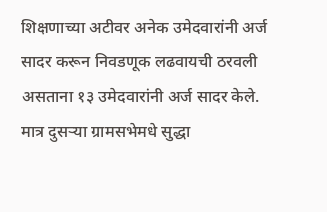शिक्षणाच्या अटीवर अनेक उमेदवारांनी अर्ज सादर करून निवडणूक लढवायची ठरवली असताना १३ उमेदवारांनी अर्ज सादर केले. मात्र दुसऱ्या ग्रामसभेमधे सुद्धा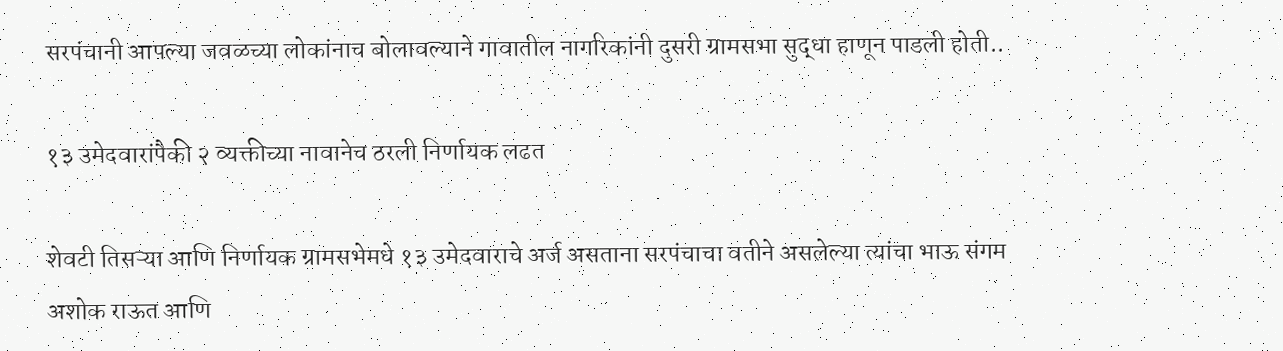सरपंचानी आपल्या जवळच्या लोकांनाच बोलावल्याने गावातील नागरिकांनी दुसरी ग्रामसभा सुद्धा हाणून पाडली होती..

१३ उमेदवारांपैकी २ व्यक्तीच्या नावानेच ठरली निर्णायक लढत

शेवटी तिसऱ्या आणि निर्णायक ग्रामसभेमधे १३ उमेदवाराचे अर्ज असताना सरपंचाचा वतीने असलेल्या त्यांचा भाऊ संगम अशोक राऊत आणि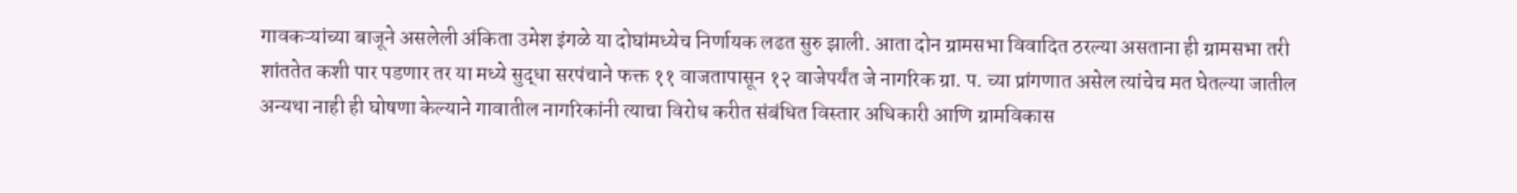गावकऱ्यांच्या बाजूने असलेली अंकिता उमेश इंगळे या दोघांमध्येच निर्णायक लढत सुरु झाली. आता दोन ग्रामसभा विवादित ठरल्या असताना ही ग्रामसभा तरी शांततेत कशी पार पडणार तर या मध्ये सुद्धा सरपंचाने फक्त ११ वाजतापासून १२ वाजेपर्यंत जे नागरिक ग्रा. प. च्या प्रांगणात असेल त्यांचेच मत घेतल्या जातील अन्यथा नाही ही घोषणा केल्याने गावातील नागरिकांनी त्याचा विरोध करीत संबंधित विस्तार अधिकारी आणि ग्रामविकास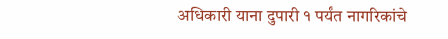अधिकारी याना दुपारी १ पर्यंत नागरिकांचे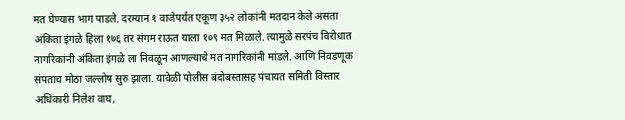मत घेण्यास भाग पाडले. दरम्यान १ वाजेपर्यंत एकूण ३५२ लोकांनी मतदान केले असता अंकिता इंगळे हिला १७६ तर संगम राऊत याला १०९ मत मिळाले. त्यामुळे सरपंच विरोधात नागरिकांनी अंकिता इंगळे ला निवळून आणल्याचे मत नागरिकांनी मांडले. आणि निवडणूक संपताच मोठा जल्लोष सुरु झाला. यावेळी पोलीस बंदोबस्तासह पंचायत समिती विस्तार अधिकारी निलेश वाघ,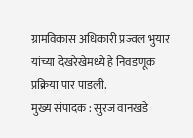ग्रामविकास अधिकारी प्रज्वल भुयार यांच्या देखरेखेमध्ये हे निवडणूक प्रक्रिया पार पाडली.
मुख्य संपादक : सुरज वानखडे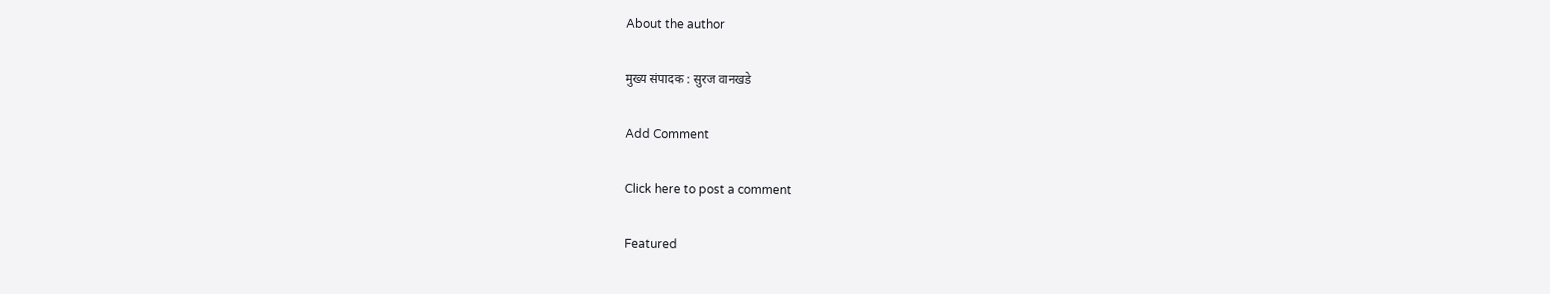About the author

मुख्य संपादक : सुरज वानखडे

Add Comment

Click here to post a comment

Featured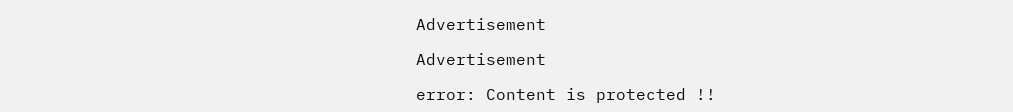Advertisement

Advertisement

error: Content is protected !!